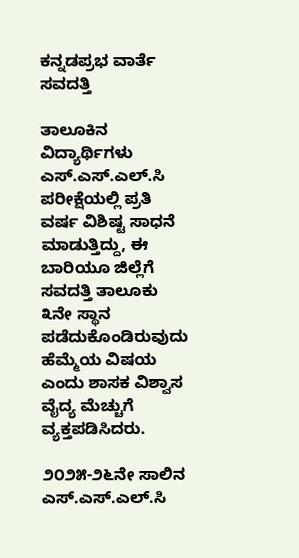ಕನ್ನಡಪ್ರಭ ವಾರ್ತೆ ಸವದತ್ತಿ

ತಾಲೂಕಿನ ವಿದ್ಯಾರ್ಥಿಗಳು ಎಸ್.ಎಸ್.ಎಲ್.ಸಿ ಪರೀಕ್ಷೆಯಲ್ಲಿ ಪ್ರತಿ ವರ್ಷ ವಿಶಿಷ್ಟ ಸಾಧನೆ ಮಾಡುತ್ತಿದ್ದು, ಈ ಬಾರಿಯೂ ಜಿಲ್ಲೆಗೆ ಸವದತ್ತಿ ತಾಲೂಕು ೩ನೇ ಸ್ಥಾನ ಪಡೆದುಕೊಂಡಿರುವುದು ಹೆಮ್ಮೆಯ ವಿಷಯ ಎಂದು ಶಾಸಕ ವಿಶ್ವಾಸ ವೈದ್ಯ ಮೆಚ್ಚುಗೆ ವ್ಯಕ್ತಪಡಿಸಿದರು.

೨೦೨೫-೨೬ನೇ ಸಾಲಿನ ಎಸ್.ಎಸ್.ಎಲ್.ಸಿ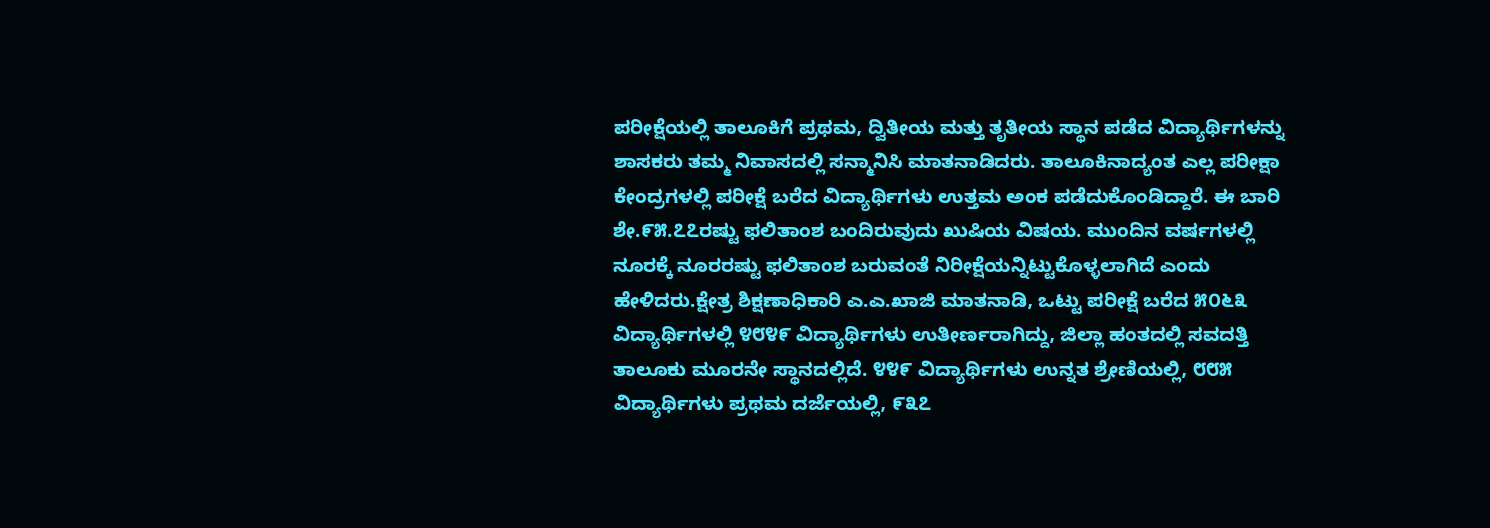ಪರೀಕ್ಷೆಯಲ್ಲಿ ತಾಲೂಕಿಗೆ ಪ್ರಥಮ, ದ್ವಿತೀಯ ಮತ್ತು ತೃತೀಯ ಸ್ಥಾನ ಪಡೆದ ವಿದ್ಯಾರ್ಥಿಗಳನ್ನು ಶಾಸಕರು ತಮ್ಮ ನಿವಾಸದಲ್ಲಿ ಸನ್ಮಾನಿಸಿ ಮಾತನಾಡಿದರು. ತಾಲೂಕಿನಾದ್ಯಂತ ಎಲ್ಲ ಪರೀಕ್ಷಾ ಕೇಂದ್ರಗಳಲ್ಲಿ ಪರೀಕ್ಷೆ ಬರೆದ ವಿದ್ಯಾರ್ಥಿಗಳು ಉತ್ತಮ ಅಂಕ ಪಡೆದುಕೊಂಡಿದ್ದಾರೆ. ಈ ಬಾರಿ ಶೇ.೯೫.೭೭ರಷ್ಟು ಫಲಿತಾಂಶ ಬಂದಿರುವುದು ಖುಷಿಯ ವಿಷಯ. ಮುಂದಿನ ವರ್ಷಗಳಲ್ಲಿ ನೂರಕ್ಕೆ ನೂರರಷ್ಟು ಫಲಿತಾಂಶ ಬರುವಂತೆ ನಿರೀಕ್ಷೆಯನ್ನಿಟ್ಟುಕೊಳ್ಳಲಾಗಿದೆ ಎಂದು ಹೇಳಿದರು.ಕ್ಷೇತ್ರ ಶಿಕ್ಷಣಾಧಿಕಾರಿ ಎ.ಎ.ಖಾಜಿ ಮಾತನಾಡಿ, ಒಟ್ಟು ಪರೀಕ್ಷೆ ಬರೆದ ೫೦೬೩ ವಿದ್ಯಾರ್ಥಿಗಳಲ್ಲಿ ೪೮೪೯ ವಿದ್ಯಾರ್ಥಿಗಳು ಉತೀರ್ಣರಾಗಿದ್ದು, ಜಿಲ್ಲಾ ಹಂತದಲ್ಲಿ ಸವದತ್ತಿ ತಾಲೂಕು ಮೂರನೇ ಸ್ಥಾನದಲ್ಲಿದೆ. ೪೪೯ ವಿದ್ಯಾರ್ಥಿಗಳು ಉನ್ನತ ಶ್ರೇಣಿಯಲ್ಲಿ, ೮೮೫ ವಿದ್ಯಾರ್ಥಿಗಳು ಪ್ರಥಮ ದರ್ಜೆಯಲ್ಲಿ, ೯೩೭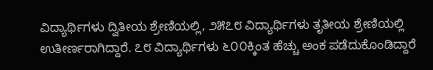ವಿದ್ಯಾರ್ಥಿಗಳು ದ್ವಿತೀಯ ಶ್ರೇಣಿಯಲ್ಲಿ, ೨೫೭೮ ವಿದ್ಯಾರ್ಥಿಗಳು ತೃತೀಯ ಶ್ರೇಣಿಯಲ್ಲಿ ಉತೀರ್ಣರಾಗಿದ್ದಾರೆ. ೭೮ ವಿದ್ಯಾರ್ಥಿಗಳು ೬೦೦ಕ್ಕಿಂತ ಹೆಚ್ಚು ಅಂಕ ಪಡೆದುಕೊಂಡಿದ್ದಾರೆ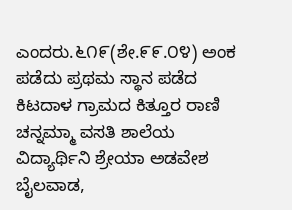ಎಂದರು.೬೧೯(ಶೇ.೯೯.೦೪) ಅಂಕ ಪಡೆದು ಪ್ರಥಮ ಸ್ಥಾನ ಪಡೆದ ಕಿಟದಾಳ ಗ್ರಾಮದ ಕಿತ್ತೂರ ರಾಣಿ ಚನ್ನಮ್ಮಾ ವಸತಿ ಶಾಲೆಯ ವಿದ್ಯಾರ್ಥಿನಿ ಶ್ರೇಯಾ ಅಡವೇಶ ಬೈಲವಾಡ,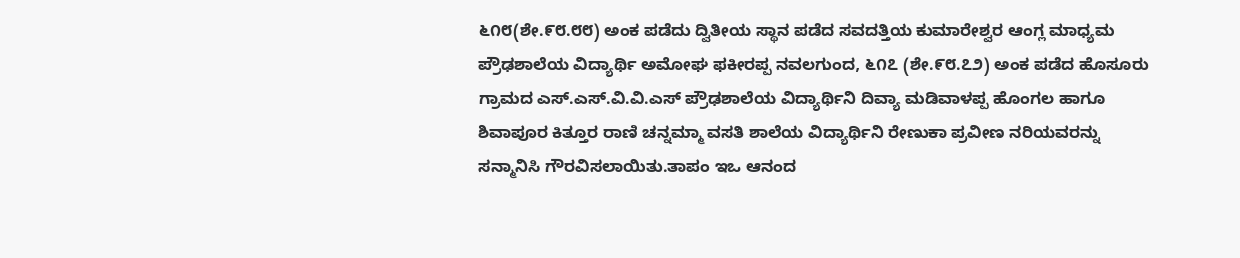೬೧೮(ಶೇ.೯೮.೮೮) ಅಂಕ ಪಡೆದು ದ್ವಿತೀಯ ಸ್ಥಾನ ಪಡೆದ ಸವದತ್ತಿಯ ಕುಮಾರೇಶ್ವರ ಆಂಗ್ಲ ಮಾಧ್ಯಮ ಪ್ರೌಢಶಾಲೆಯ ವಿದ್ಯಾರ್ಥಿ ಅಮೋಘ ಫಕೀರಪ್ಪ ನವಲಗುಂದ, ೬೧೭ (ಶೇ.೯೮.೭೨) ಅಂಕ ಪಡೆದ ಹೊಸೂರು ಗ್ರಾಮದ ಎಸ್.ಎಸ್.ವಿ.ವಿ.ಎಸ್ ಪ್ರೌಢಶಾಲೆಯ ವಿದ್ಯಾರ್ಥಿನಿ ದಿವ್ಯಾ ಮಡಿವಾಳಪ್ಪ ಹೊಂಗಲ ಹಾಗೂ ಶಿವಾಪೂರ ಕಿತ್ತೂರ ರಾಣಿ ಚನ್ನಮ್ಮಾ ವಸತಿ ಶಾಲೆಯ ವಿದ್ಯಾರ್ಥಿನಿ ರೇಣುಕಾ ಪ್ರವೀಣ ನರಿಯವರನ್ನು ಸನ್ಮಾನಿಸಿ ಗೌರವಿಸಲಾಯಿತು.ತಾಪಂ ಇಒ ಆನಂದ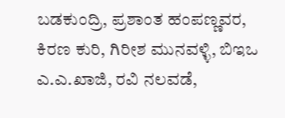ಬಡಕುಂದ್ರಿ, ಪ್ರಶಾಂತ ಹಂಪಣ್ಣವರ, ಕಿರಣ ಕುರಿ, ಗಿರೀಶ ಮುನವಳ್ಳಿ, ಬಿಇಒ ಎ.ಎ.ಖಾಜಿ, ರವಿ ನಲವಡೆ,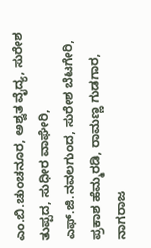ಎಂ.ಬಿ.ಚುಂಚನೂರ, ಅಶ್ವತ ವೈದ್ಯ, ಸುರೇಶ ತುಪ್ಪದ, ಸುಧೀರ ವಾಘೇರಿ, ಎಫ್.ಜಿ.ನವಲಗುಂದ, ಸುರೇಶ ಬೆಟಗೇರಿ, ಪ್ರಕಾಶ ಹೆಮ್ಮರಡಿ, ರಾಮಣ್ಣ ಗುಡಗಾರ, ನಾಗರಾಜ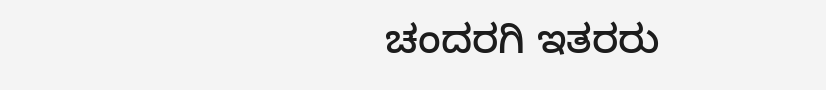ಚಂದರಗಿ ಇತರರು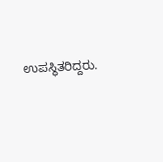ಉಪಸ್ಥಿತರಿದ್ದರು.